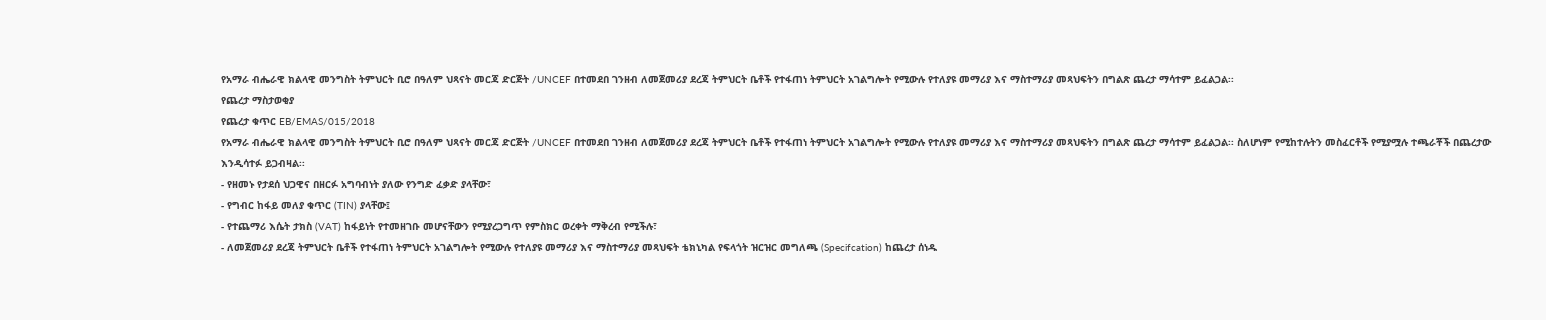የአማራ ብሔራዊ ክልላዊ መንግስት ትምህርት ቢሮ በዓለም ህጻናት መርጃ ድርጅት /UNCEF በተመደበ ገንዘብ ለመጀመሪያ ደረጃ ትምህርት ቤቶች የተፋጠነ ትምህርት አገልግሎት የሚውሉ የተለያዩ መማሪያ እና ማስተማሪያ መጻህፍትን በግልጽ ጨረታ ማሳተም ይፈልጋል፡፡
የጨረታ ማስታወቂያ
የጨረታ ቁጥር EB/EMAS/015/2018
የአማራ ብሔራዊ ክልላዊ መንግስት ትምህርት ቢሮ በዓለም ህጻናት መርጃ ድርጅት /UNCEF በተመደበ ገንዘብ ለመጀመሪያ ደረጃ ትምህርት ቤቶች የተፋጠነ ትምህርት አገልግሎት የሚውሉ የተለያዩ መማሪያ እና ማስተማሪያ መጻህፍትን በግልጽ ጨረታ ማሳተም ይፈልጋል፡፡ ስለሆነም የሚከተሉትን መስፈርቶች የሚያሟሉ ተጫራቾች በጨረታው እንዲሳተፉ ይጋብዛል፡፡
- የዘመኑ የታደሰ ህጋዊና በዘርፉ አግባብነት ያለው የንግድ ፈቃድ ያላቸው፣
- የግብር ከፋይ መለያ ቁጥር (TIN) ያላቸው፤
- የተጨማሪ እሴት ታክስ (VAT) ከፋይነት የተመዘገቡ መሆናቸውን የሚያረጋግጥ የምስክር ወረቀት ማቅረብ የሚችሉ፣
- ለመጀመሪያ ደረጃ ትምህርት ቤቶች የተፋጠነ ትምህርት አገልግሎት የሚውሉ የተለያዩ መማሪያ እና ማስተማሪያ መጻህፍት ቴክኒካል የፍላጎት ዝርዝር መግለጫ (Specifcation) ከጨረታ ሰነዱ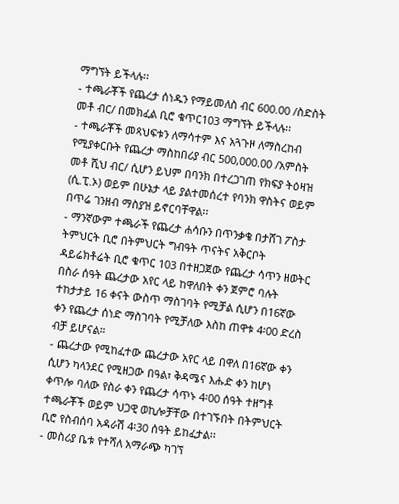ማግኘት ይችላሉ፡፡
- ተጫራቾች የጨረታ ሰነዱን የማይመለስ ብር 600.00 /ስድስት መቶ ብር/ በመክፈል ቢሮ ቁጥር103 ማግኘት ይችላሉ፡፡
- ተጫራቾች መጻህፍቱን ለማሳተም እና አጓጉዞ ለማስረከብ የሚያቀርቡት የጨረታ ማስከበሪያ ብር 500,000.00 /አምስት መቶ ሺህ ብር/ ሲሆን ይህም በባንክ በተረጋገጠ የክፍያ ትዕዛዝ (ሲ.ፒ.ኦ) ወይም በሁኔታ ላይ ያልተመሰረተ የባንክ ዋስትና ወይም በጥሬ ገንዘብ ማስያዝ ይኖርባቸዋል፡፡
- ማንኛውም ተጫራች የጨረታ ሐሳቡን በጥንቃቄ በታሸገ ፖስታ ትምህርት ቢሮ በትምህርት ግብዓት ጥናትና አቅርቦት ዳይሬክቶሬት ቢሮ ቁጥር 103 በተዘጋጀው የጨረታ ሳጥን ዘወትር በስራ ሰዓት ጨረታው አየር ላይ ከዋለበት ቀን ጀምሮ ባሉት ተከታታይ 16 ቀናት ውስጥ ማስገባት የሚቻል ሲሆን በ16ኛው ቀን የጨረታ ሰነድ ማስገባት የሚቻለው እስከ ጠዋቱ 4፡00 ድረስ ብቻ ይሆናል።
- ጨረታው የሚከፈተው ጨረታው አየር ላይ በዋለ በ16ኛው ቀን ሲሆን ካላንደር የሚዘጋው በዓል፣ ቅዳሜና እሑድ ቀን ከሆነ ቀጥሎ ባለው የስራ ቀን የጨረታ ሳጥኑ 4፡00 ሰዓት ተዘግቶ ተጫራቾች ወይም ህጋዊ ወኪሎቻቸው በተገኙበት በትምህርት ቢሮ የስብሰባ አዳራሽ 4፡30 ሰዓት ይከፈታል፡፡
- መስሪያ ቤቱ የተሻለ አማራጭ ካገኘ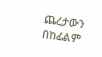ጨረታውን በከፊልም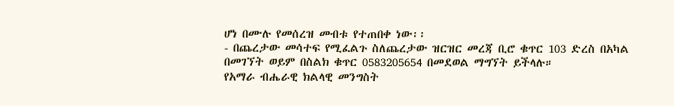ሆነ በሙሉ የመሰረዝ መብቱ የተጠበቀ ነው፡፡
- በጨረታው መሳተፍ የሚፈልጉ ስለጨረታው ዝርዝር መረጃ ቢሮ ቁጥር 103 ድረስ በአካል በመገኘት ወይም በስልክ ቁጥር 0583205654 በመደወል ማግኘት ይችላሉ።
የአማራ ብሔራዊ ክልላዊ መንግስት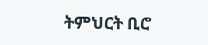ትምህርት ቢሮ